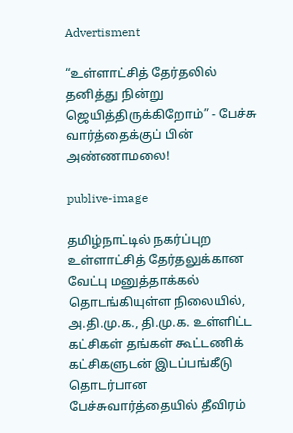Advertisment

“உள்ளாட்சித் தேர்தலில் தனித்து நின்று ஜெயித்திருக்கிறோம்” - பேச்சு வார்த்தைக்குப் பின் அண்ணாமலை!

publive-image

தமிழ்நாட்டில் நகர்ப்புற உள்ளாட்சித் தேர்தலுக்கான வேட்பு மனுத்தாக்கல் தொடங்கியுள்ள நிலையில், அ.தி.மு.க., தி.மு.க. உள்ளிட்ட கட்சிகள் தங்கள் கூட்டணிக் கட்சிகளுடன் இடப்பங்கீடு தொடர்பான பேச்சுவார்த்தையில் தீவிரம்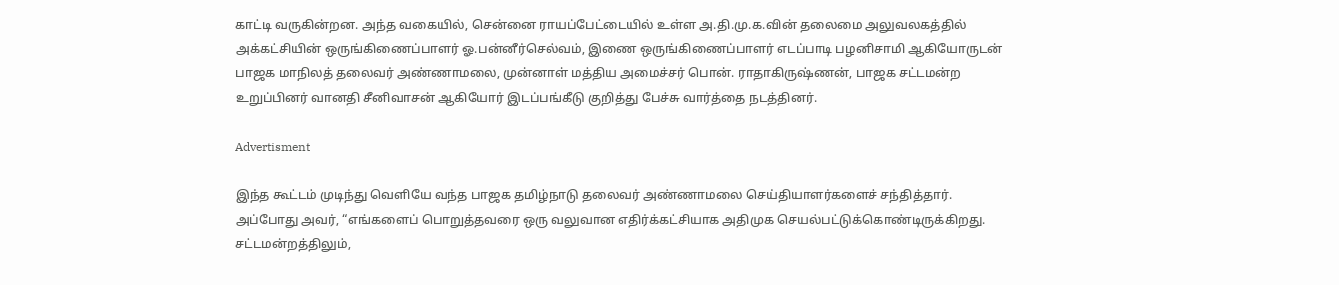காட்டி வருகின்றன. அந்த வகையில், சென்னை ராயப்பேட்டையில் உள்ள அ.தி.மு.க.வின் தலைமை அலுவலகத்தில் அக்கட்சியின் ஒருங்கிணைப்பாளர் ஓ.பன்னீர்செல்வம், இணை ஒருங்கிணைப்பாளர் எடப்பாடி பழனிசாமி ஆகியோருடன் பாஜக மாநிலத் தலைவர் அண்ணாமலை, முன்னாள் மத்திய அமைச்சர் பொன். ராதாகிருஷ்ணன், பாஜக சட்டமன்ற உறுப்பினர் வானதி சீனிவாசன் ஆகியோர் இடப்பங்கீடு குறித்து பேச்சு வார்த்தை நடத்தினர்.

Advertisment

இந்த கூட்டம் முடிந்து வெளியே வந்த பாஜக தமிழ்நாடு தலைவர் அண்ணாமலை செய்தியாளர்களைச் சந்தித்தார். அப்போது அவர், “எங்களைப் பொறுத்தவரை ஒரு வலுவான எதிர்க்கட்சியாக அதிமுக செயல்பட்டுக்கொண்டிருக்கிறது. சட்டமன்றத்திலும்,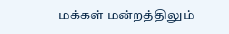மக்கள் மன்றத்திலும்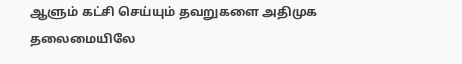ஆளும் கட்சி செய்யும் தவறுகளை அதிமுக தலைமையிலே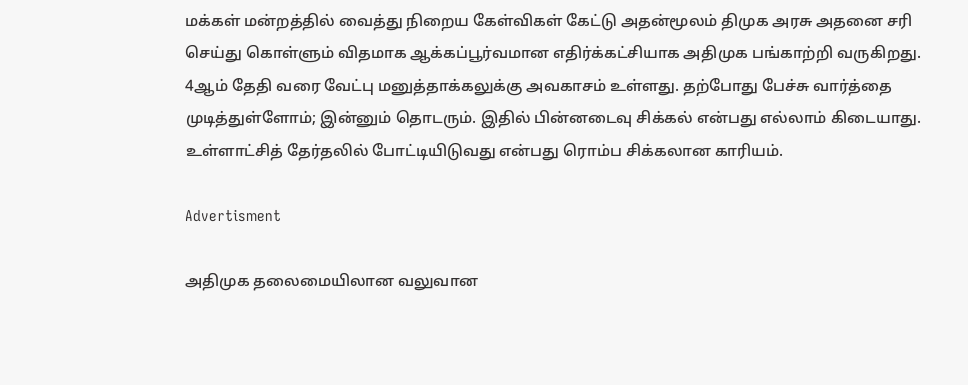மக்கள் மன்றத்தில் வைத்து நிறைய கேள்விகள் கேட்டு அதன்மூலம் திமுக அரசு அதனை சரி செய்து கொள்ளும் விதமாக ஆக்கப்பூர்வமான எதிர்க்கட்சியாக அதிமுக பங்காற்றி வருகிறது. 4ஆம் தேதி வரை வேட்பு மனுத்தாக்கலுக்கு அவகாசம் உள்ளது. தற்போது பேச்சு வார்த்தை முடித்துள்ளோம்; இன்னும் தொடரும். இதில் பின்னடைவு சிக்கல் என்பது எல்லாம் கிடையாது. உள்ளாட்சித் தேர்தலில் போட்டியிடுவது என்பது ரொம்ப சிக்கலான காரியம்.

Advertisment

அதிமுக தலைமையிலான வலுவான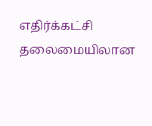எதிர்க்கட்சி தலைமையிலான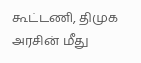கூட்டணி, திமுக அரசின் மீது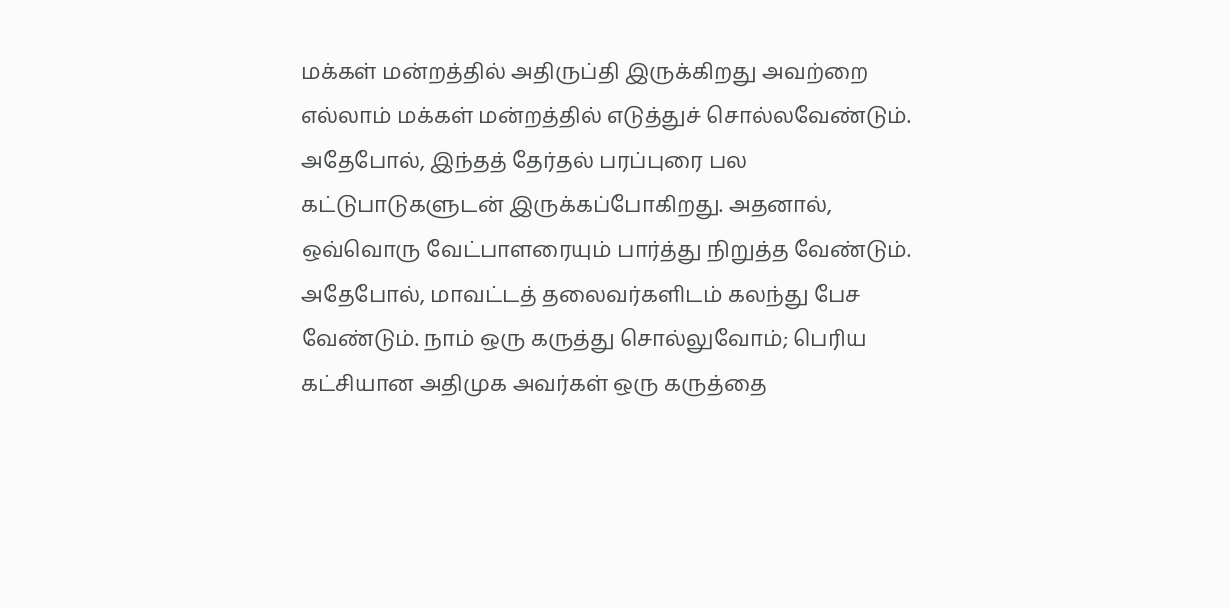மக்கள் மன்றத்தில் அதிருப்தி இருக்கிறது அவற்றை எல்லாம் மக்கள் மன்றத்தில் எடுத்துச் சொல்லவேண்டும். அதேபோல், இந்தத் தேர்தல் பரப்புரை பல கட்டுபாடுகளுடன் இருக்கப்போகிறது. அதனால், ஒவ்வொரு வேட்பாளரையும் பார்த்து நிறுத்த வேண்டும். அதேபோல், மாவட்டத் தலைவர்களிடம் கலந்து பேச வேண்டும். நாம் ஒரு கருத்து சொல்லுவோம்; பெரிய கட்சியான அதிமுக அவர்கள் ஒரு கருத்தை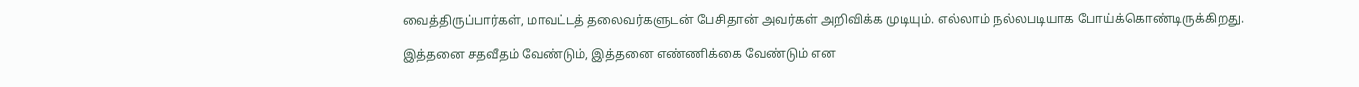வைத்திருப்பார்கள், மாவட்டத் தலைவர்களுடன் பேசிதான் அவர்கள் அறிவிக்க முடியும். எல்லாம் நல்லபடியாக போய்க்கொண்டிருக்கிறது.

இத்தனை சதவீதம் வேண்டும், இத்தனை எண்ணிக்கை வேண்டும் என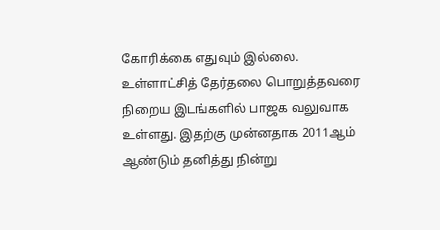கோரிக்கை எதுவும் இல்லை. உள்ளாட்சித் தேர்தலை பொறுத்தவரை நிறைய இடங்களில் பாஜக வலுவாக உள்ளது. இதற்கு முன்னதாக 2011ஆம் ஆண்டும் தனித்து நின்று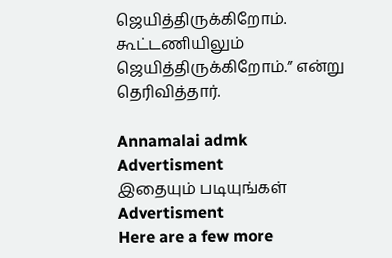ஜெயித்திருக்கிறோம். கூட்டணியிலும் ஜெயித்திருக்கிறோம்.” என்று தெரிவித்தார்.

Annamalai admk
Advertisment
இதையும் படியுங்கள்
Advertisment
Here are a few more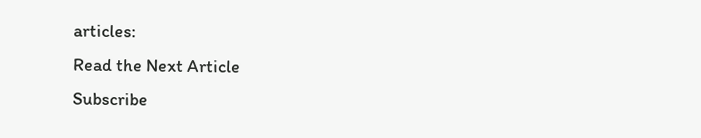articles:
Read the Next Article
Subscribe